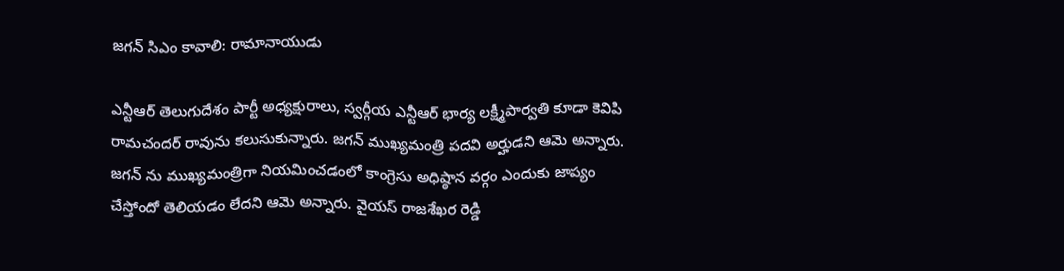జగన్ సిఎం కావాలి: రామానాయుడు

ఎన్టీఆర్ తెలుగుదేశం పార్టీ అధ్యక్షురాలు, స్వర్గీయ ఎన్టీఆర్ భార్య లక్ష్మీపార్వతి కూడా కెవిపి రామచందర్ రావును కలుసుకున్నారు. జగన్ ముఖ్యమంత్రి పదవి అర్హుడని ఆమె అన్నారు. జగన్ ను ముఖ్యమంత్రిగా నియమించడంలో కాంగ్రెసు అధిష్ఠాన వర్గం ఎందుకు జాప్యం చేస్తోందో తెలియడం లేదని ఆమె అన్నారు. వైయస్ రాజశేఖర రెడ్డి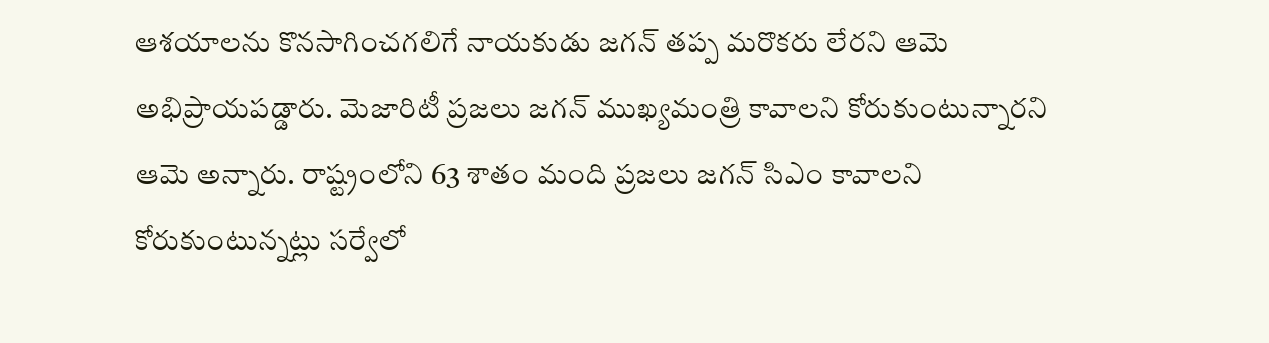ఆశయాలను కొనసాగించగలిగే నాయకుడు జగన్ తప్ప మరొకరు లేరని ఆమె అభిప్రాయపడ్డారు. మెజారిటీ ప్రజలు జగన్ ముఖ్యమంత్రి కావాలని కోరుకుంటున్నారని ఆమె అన్నారు. రాష్ట్రంలోని 63 శాతం మంది ప్రజలు జగన్ సిఎం కావాలని కోరుకుంటున్నట్లు సర్వేలో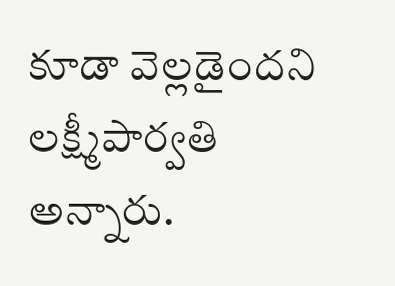కూడా వెల్లడైందని లక్ష్మీపార్వతి అన్నారు.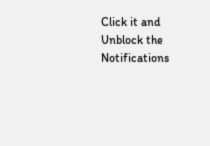Click it and Unblock the Notifications